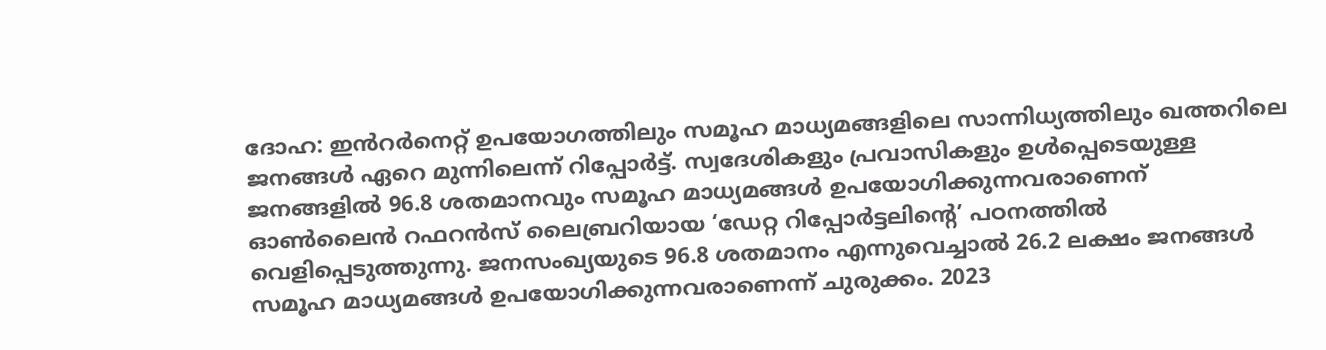ദോഹ: ഇൻറർനെറ്റ് ഉപയോഗത്തിലും സമൂഹ മാധ്യമങ്ങളിലെ സാന്നിധ്യത്തിലും ഖത്തറിലെ ജനങ്ങൾ ഏറെ മുന്നിലെന്ന് റിപ്പോർട്ട്. സ്വദേശികളും പ്രവാസികളും ഉൾപ്പെടെയുള്ള ജനങ്ങളിൽ 96.8 ശതമാനവും സമൂഹ മാധ്യമങ്ങൾ ഉപയോഗിക്കുന്നവരാണെന് ഓൺലൈൻ റഫറൻസ് ലൈബ്രറിയായ ‘ഡേറ്റ റിപ്പോർട്ടലിന്റെ’ പഠനത്തിൽ വെളിപ്പെടുത്തുന്നു. ജനസംഖ്യയുടെ 96.8 ശതമാനം എന്നുവെച്ചാൽ 26.2 ലക്ഷം ജനങ്ങൾ സമൂഹ മാധ്യമങ്ങൾ ഉപയോഗിക്കുന്നവരാണെന്ന് ചുരുക്കം. 2023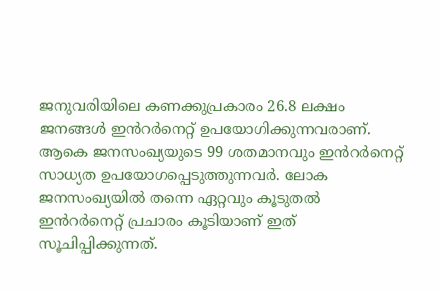ജനുവരിയിലെ കണക്കുപ്രകാരം 26.8 ലക്ഷം ജനങ്ങൾ ഇൻറർനെറ്റ് ഉപയോഗിക്കുന്നവരാണ്. ആകെ ജനസംഖ്യയുടെ 99 ശതമാനവും ഇൻറർനെറ്റ് സാധ്യത ഉപയോഗപ്പെടുത്തുന്നവർ. ലോക ജനസംഖ്യയിൽ തന്നെ ഏറ്റവും കൂടുതൽ ഇൻറർനെറ്റ് പ്രചാരം കൂടിയാണ് ഇത് സൂചിപ്പിക്കുന്നത്.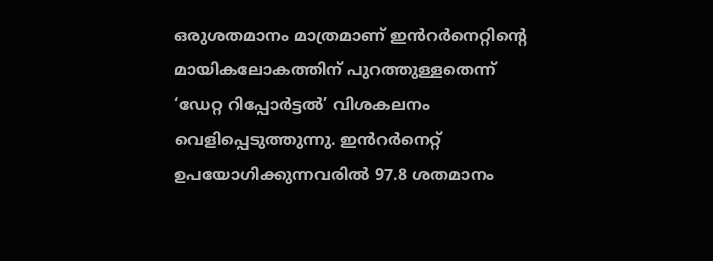ഒരുശതമാനം മാത്രമാണ് ഇൻറർനെറ്റിന്റെ മായികലോകത്തിന് പുറത്തുള്ളതെന്ന് ‘ഡേറ്റ റിപ്പോർട്ടൽ’ വിശകലനം വെളിപ്പെടുത്തുന്നു. ഇൻറർനെറ്റ് ഉപയോഗിക്കുന്നവരിൽ 97.8 ശതമാനം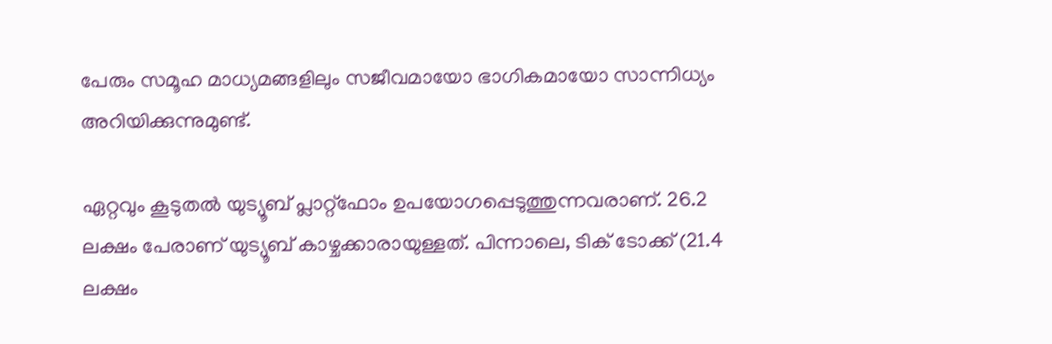പേരും സമൂഹ മാധ്യമങ്ങളിലും സജീവമായോ ഭാഗികമായോ സാന്നിധ്യം അറിയിക്കുന്നുമുണ്ട്.

ഏറ്റവും കൂടുതൽ യുട്യൂബ് പ്ലാറ്റ്ഫോം ഉപയോഗപ്പെടുത്തുന്നവരാണ്. 26.2 ലക്ഷം പേരാണ് യുട്യൂബ് കാഴ്ചക്കാരായുള്ളത്. പിന്നാലെ, ടിക് ടോക്ക് (21.4 ലക്ഷം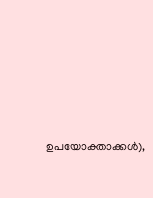ഉപയോക്താക്കൾ),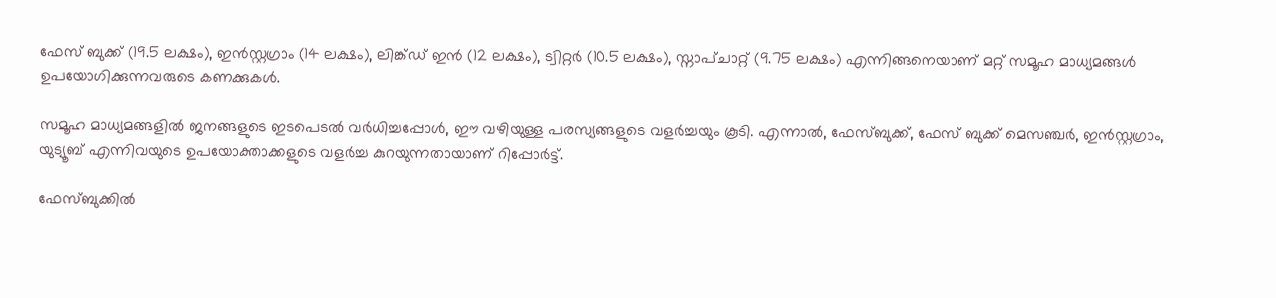ഫേസ് ബുക്ക് (19.5 ലക്ഷം), ഇൻസ്റ്റഗ്രാം (14 ലക്ഷം), ലിങ്ക്ഡ് ഇൻ (12 ലക്ഷം), ട്വിറ്റർ (10.5 ലക്ഷം), സ്നാപ്ചാറ്റ് (9.75 ലക്ഷം) എന്നിങ്ങനെയാണ് മറ്റ് സമൂഹ മാധ്യമങ്ങൾ ഉപയോഗിക്കുന്നവരുടെ കണക്കുകൾ.

സമൂഹ മാധ്യമങ്ങളിൽ ജനങ്ങളുടെ ഇടപെടൽ വർധിച്ചപ്പോൾ, ഈ വഴിയുള്ള പരസ്യങ്ങളുടെ വളർച്ചയും കൂടി. എന്നാൽ, ഫേസ്ബുക്ക്, ഫേസ് ബുക്ക് മെസഞ്ചർ, ഇൻസ്റ്റഗ്രാം, യുട്യൂബ് എന്നിവയുടെ ഉപയോക്താക്കളുടെ വളർച്ച കുറയുന്നതായാണ് റിപ്പോർട്ട്.

ഫേസ്ബുക്കിൽ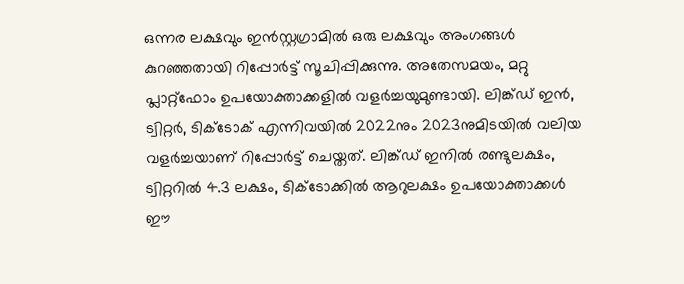ഒന്നര ലക്ഷവും ഇൻസ്റ്റഗ്രാമിൽ ഒരു ലക്ഷവും അംഗങ്ങൾ കുറഞ്ഞതായി റിപ്പോർട്ട് സൂചിപ്പിക്കുന്നു. അതേസമയം, മറ്റു പ്ലാറ്റ്ഫോം ഉപയോക്താക്കളിൽ വളർച്ചയുമുണ്ടായി. ലിങ്ക്ഡ് ഇൻ, ട്വിറ്റർ, ടിക്ടോക് എന്നിവയിൽ 2022നും 2023നുമിടയിൽ വലിയ വളർച്ചയാണ് റിപ്പോർട്ട് ചെയ്തത്. ലിങ്ക്ഡ് ഇനിൽ രണ്ടുലക്ഷം, ട്വിറ്ററിൽ 4.3 ലക്ഷം, ടിക്ടോക്കിൽ ആറുലക്ഷം ഉപയോക്താക്കൾ ഈ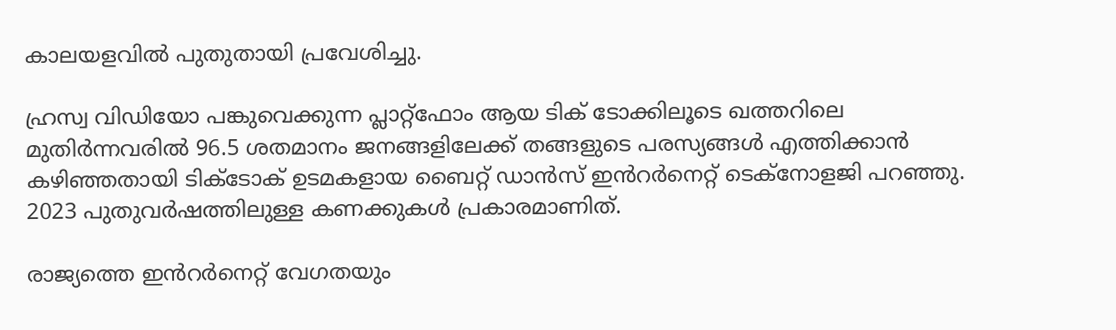കാലയളവിൽ പുതുതായി പ്രവേശിച്ചു.

ഹ്രസ്വ വിഡിയോ പങ്കുവെക്കുന്ന പ്ലാറ്റ്ഫോം ആയ ടിക് ടോക്കിലൂടെ ഖത്തറിലെ മുതിർന്നവരിൽ 96.5 ശതമാനം ജനങ്ങളിലേക്ക് തങ്ങളുടെ പരസ്യങ്ങൾ എത്തിക്കാൻ കഴിഞ്ഞതായി ടിക്ടോക് ഉടമകളായ ബൈറ്റ് ഡാൻസ് ഇൻറർനെറ്റ് ടെക്നോളജി പറഞ്ഞു. 2023 പുതുവർഷത്തിലുള്ള കണക്കുകൾ പ്രകാരമാണിത്.

രാജ്യത്തെ ഇൻറർനെറ്റ് വേഗതയും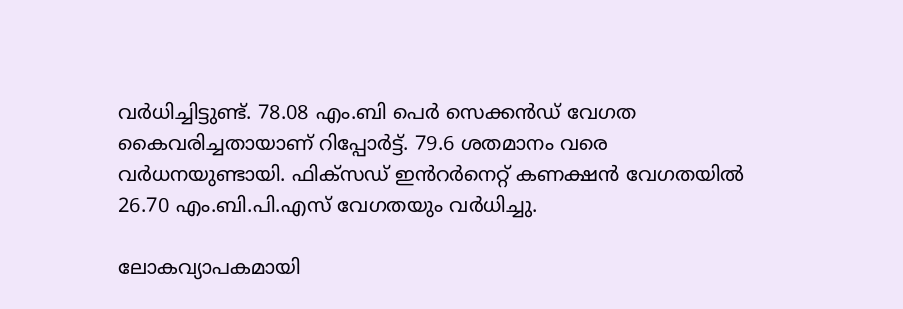വർധിച്ചിട്ടുണ്ട്. 78.08 എം.ബി പെർ സെക്കൻഡ് വേഗത കൈവരിച്ചതായാണ് റിപ്പോർട്ട്. 79.6 ശതമാനം വരെ വർധനയുണ്ടായി. ഫിക്സഡ് ഇൻറർനെറ്റ് കണക്ഷൻ വേഗതയിൽ 26.70 എം.ബി.പി.എസ് വേഗതയും വർധിച്ചു.

ലോകവ്യാപകമായി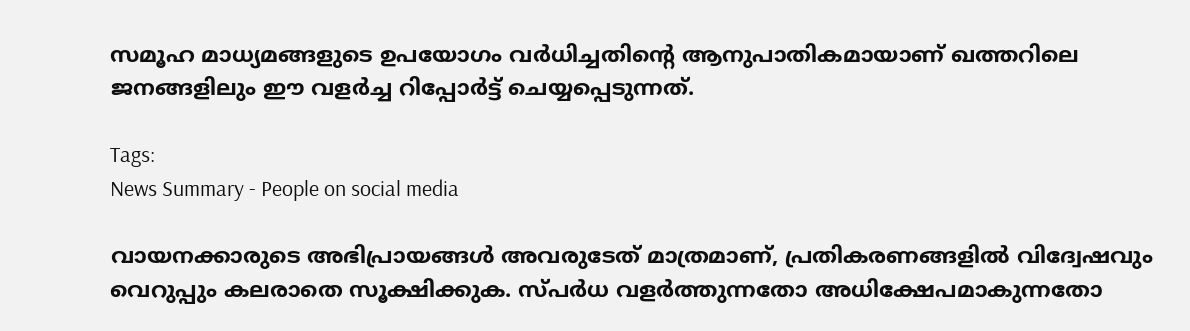സമൂഹ മാധ്യമങ്ങളുടെ ഉപയോഗം വർധിച്ചതിന്റെ ആനുപാതികമായാണ് ഖത്തറിലെ ജനങ്ങളിലും ഈ വളർച്ച റിപ്പോർട്ട് ചെയ്യപ്പെടുന്നത്.

Tags:
News Summary - People on social media

വായനക്കാരുടെ അഭിപ്രായങ്ങള്‍ അവരുടേത് മാത്രമാണ്, പ്രതികരണങ്ങളിൽ വിദ്വേഷവും വെറുപ്പും കലരാതെ സൂക്ഷിക്കുക. സ്പർധ വളർത്തുന്നതോ അധിക്ഷേപമാകുന്നതോ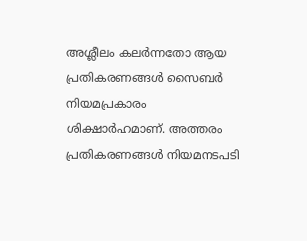അശ്ലീലം കലർന്നതോ ആയ പ്രതികരണങ്ങൾ സൈബർ നിയമപ്രകാരം ശിക്ഷാർഹമാണ്. അത്തരം പ്രതികരണങ്ങൾ നിയമനടപടി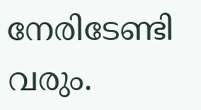നേരിടേണ്ടി വരും.